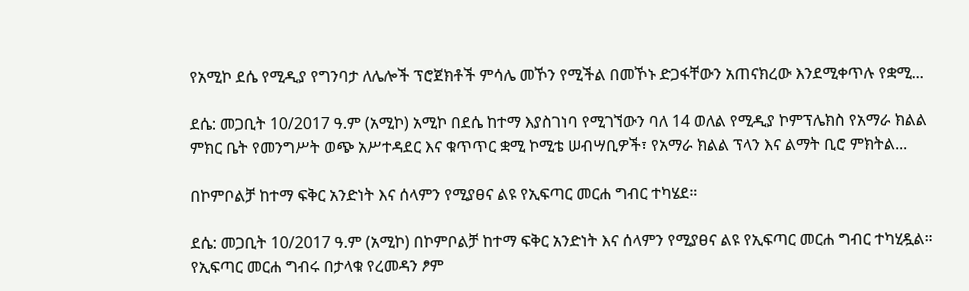የአሚኮ ደሴ የሚዲያ የግንባታ ለሌሎች ፕሮጀክቶች ምሳሌ መኾን የሚችል በመኾኑ ድጋፋቸውን አጠናክረው እንደሚቀጥሉ የቋሚ...

ደሴ: መጋቢት 10/2017 ዓ.ም (አሚኮ) አሚኮ በደሴ ከተማ እያስገነባ የሚገኘውን ባለ 14 ወለል የሚዲያ ኮምፕሌክስ የአማራ ክልል ምክር ቤት የመንግሥት ወጭ አሥተዳደር እና ቁጥጥር ቋሚ ኮሚቴ ሠብሣቢዎች፣ የአማራ ክልል ፕላን እና ልማት ቢሮ ምክትል...

በኮምቦልቻ ከተማ ፍቅር አንድነት እና ሰላምን የሚያፀና ልዩ የኢፍጣር መርሐ ግብር ተካሄደ።

ደሴ: መጋቢት 10/2017 ዓ.ም (አሚኮ) በኮምቦልቻ ከተማ ፍቅር አንድነት እና ሰላምን የሚያፀና ልዩ የኢፍጣር መርሐ ግብር ተካሂዷል። የኢፍጣር መርሐ ግብሩ በታላቁ የረመዳን ፆም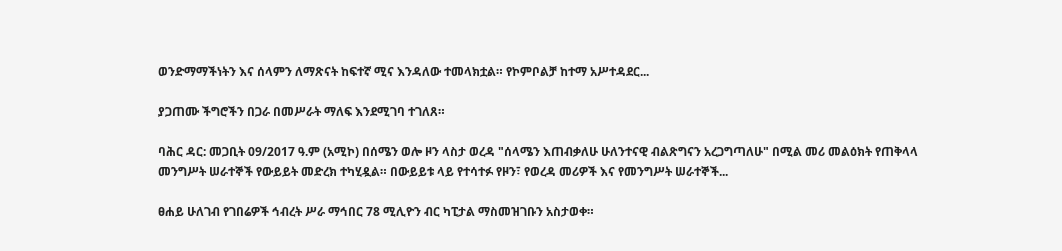ወንድማማችነትን እና ሰላምን ለማጽናት ከፍተኛ ሚና እንዳለው ተመላክቷል። የኮምቦልቻ ከተማ አሥተዳደር...

ያጋጠሙ ችግሮችን በጋራ በመሥራት ማለፍ እንደሚገባ ተገለጸ።

ባሕር ዳር: መጋቢት 09/2017 ዓ.ም (አሚኮ) በሰሜን ወሎ ዞን ላስታ ወረዳ "ሰላሜን እጠብቃለሁ ሁለንተናዊ ብልጽግናን አረጋግጣለሁ" በሚል መሪ መልዕክት የጠቅላላ መንግሥት ሠራተኞች የውይይት መድረክ ተካሂዷል። በውይይቱ ላይ የተሳተፉ የዞን፣ የወረዳ መሪዎች እና የመንግሥት ሠራተኞች...

ፀሐይ ሁለገብ የገበሬዎች ኅብረት ሥራ ማኅበር 78 ሚሊዮን ብር ካፒታል ማስመዝገቡን አስታወቀ።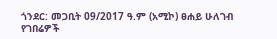ጎንደር: መጋቢት 09/2017 ዓ.ም (አሚኮ) ፀሐይ ሁለገብ የገበሬዎች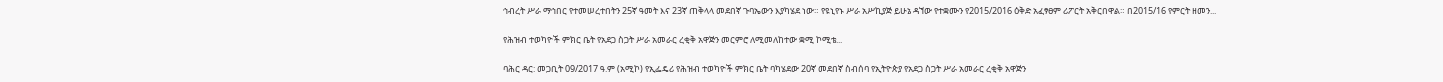ኅብረት ሥራ ማኅበር የተመሠረተበትን 25ኛ ዓመት እና 23ኛ ጠቅላላ መደበኛ ጉባኤውን እያካሄደ ነው። የዩኒየኑ ሥራ አሥኪያጅ ይሁኔ ዳኘው የተቋሙን የ2015/2016 ዕቅድ አፈፃፀም ሪፖርት አቅርበዋል። በ2015/16 የምርት ዘመን...

የሕዝብ ተወካዮች ምክር ቤት የአደጋ ስጋት ሥራ አመራር ረቂቅ አዋጅን መርምሮ ለሚመለከተው ቋሚ ኮሚቴ...

ባሕር ዳር: መጋቢት 09/2017 ዓ.ም (አሚኮ) የኢፌዴሪ የሕዝብ ተወካዮች ምክር ቤት ባካሄደው 20ኛ መደበኛ ስብሰባ የኢትዮጵያ የአደጋ ስጋት ሥራ አመራር ረቂቅ አዋጅን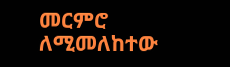መርምሮ ለሚመለከተው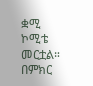ቋሚ ኮሚቴ መርቷል። በምክር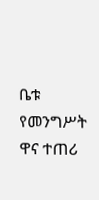ቤቱ የመንግሥት ዋና ተጠሪ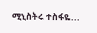ሚኒስትሩ ተስፋዬ...